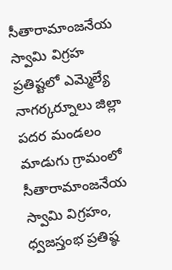సీతారామాంజనేయ స్వామి విగ్రహ ప్రతిష్టలో ఎమ్మెల్యే
నాగర్కర్నూలు జిల్లా పదర మండలం మాడుగు గ్రామంలో సీతారామాంజనేయ స్వామి విగ్రహం, ధ్వజస్తంభ ప్రతిష్ఠ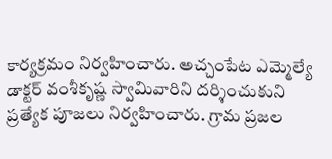కార్యక్రమం నిర్వహించారు. అచ్చంపేట ఎమ్మెల్యే డాక్టర్ వంశీకృష్ణ స్వామివారిని దర్శించుకుని ప్రత్యేక పూజలు నిర్వహించారు. గ్రామ ప్రజల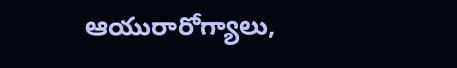ఆయురారోగ్యాలు,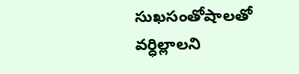సుఖసంతోషాలతో వర్ధిల్లాలని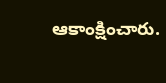ఆకాంక్షించారు.